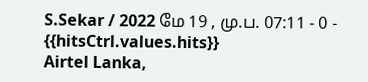S.Sekar / 2022 மே 19 , மு.ப. 07:11 - 0 - {{hitsCtrl.values.hits}}
Airtel Lanka,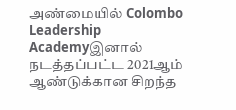அண்மையில் Colombo Leadership Academyஇனால் நடத்தப்பட்ட 2021ஆம் ஆண்டுக்கான சிறந்த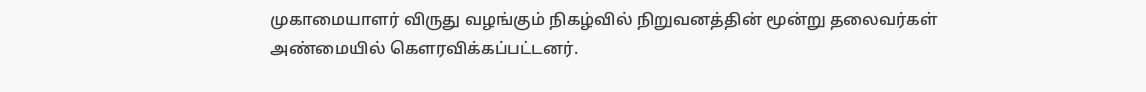முகாமையாளர் விருது வழங்கும் நிகழ்வில் நிறுவனத்தின் மூன்று தலைவர்கள் அண்மையில் கௌரவிக்கப்பட்டனர்.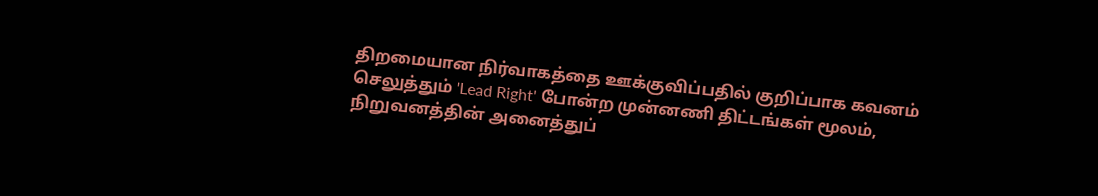திறமையான நிர்வாகத்தை ஊக்குவிப்பதில் குறிப்பாக கவனம் செலுத்தும் 'Lead Right' போன்ற முன்னணி திட்டங்கள் மூலம், நிறுவனத்தின் அனைத்துப்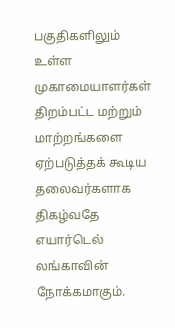பகுதிகளிலும் உள்ள முகாமையாளர்கள் திறம்பட்ட மற்றும் மாற்றங்களை ஏற்படுத்தக் கூடிய தலைவர்களாக திகழ்வதே எயார்டெல் லங்காவின் நோக்கமாகும்.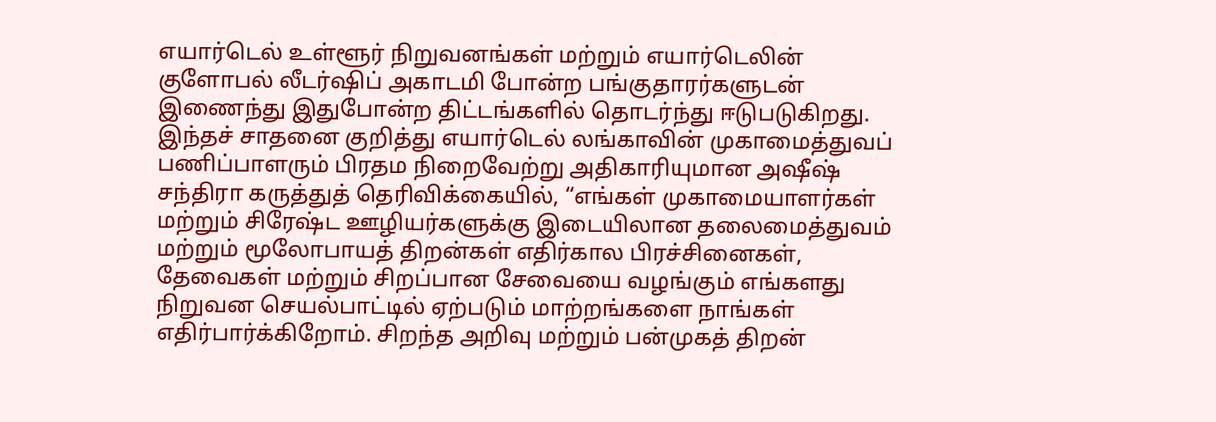எயார்டெல் உள்ளூர் நிறுவனங்கள் மற்றும் எயார்டெலின் குளோபல் லீடர்ஷிப் அகாடமி போன்ற பங்குதாரர்களுடன் இணைந்து இதுபோன்ற திட்டங்களில் தொடர்ந்து ஈடுபடுகிறது.
இந்தச் சாதனை குறித்து எயார்டெல் லங்காவின் முகாமைத்துவப் பணிப்பாளரும் பிரதம நிறைவேற்று அதிகாரியுமான அஷீஷ் சந்திரா கருத்துத் தெரிவிக்கையில், “எங்கள் முகாமையாளர்கள் மற்றும் சிரேஷ்ட ஊழியர்களுக்கு இடையிலான தலைமைத்துவம் மற்றும் மூலோபாயத் திறன்கள் எதிர்கால பிரச்சினைகள், தேவைகள் மற்றும் சிறப்பான சேவையை வழங்கும் எங்களது நிறுவன செயல்பாட்டில் ஏற்படும் மாற்றங்களை நாங்கள் எதிர்பார்க்கிறோம். சிறந்த அறிவு மற்றும் பன்முகத் திறன்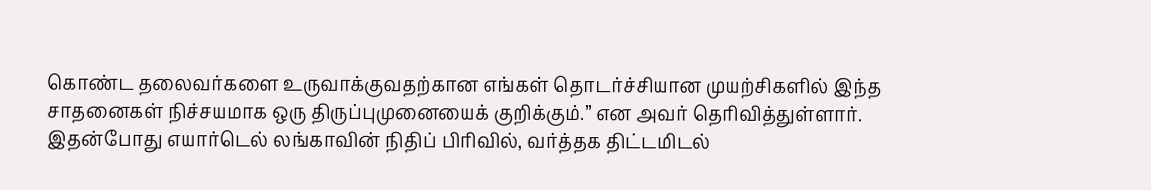கொண்ட தலைவர்களை உருவாக்குவதற்கான எங்கள் தொடர்ச்சியான முயற்சிகளில் இந்த சாதனைகள் நிச்சயமாக ஒரு திருப்புமுனையைக் குறிக்கும்.” என அவர் தெரிவித்துள்ளார்.
இதன்போது எயார்டெல் லங்காவின் நிதிப் பிரிவில், வர்த்தக திட்டமிடல்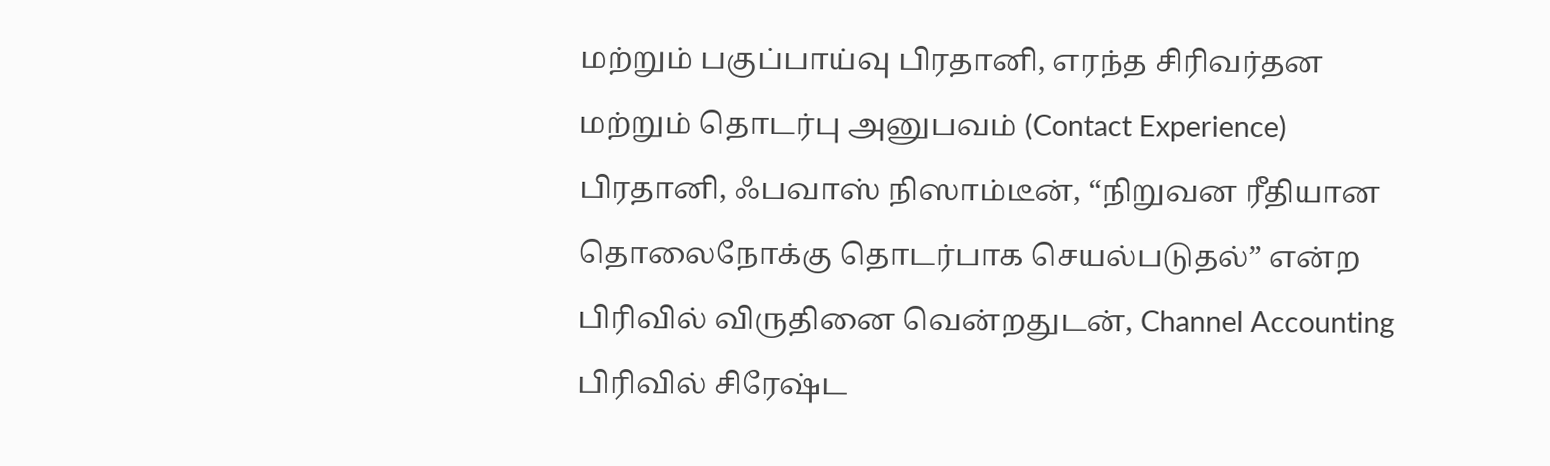மற்றும் பகுப்பாய்வு பிரதானி, எரந்த சிரிவர்தன மற்றும் தொடர்பு அனுபவம் (Contact Experience) பிரதானி, ஃபவாஸ் நிஸாம்டீன், “நிறுவன ரீதியான தொலைநோக்கு தொடர்பாக செயல்படுதல்” என்ற பிரிவில் விருதினை வென்றதுடன், Channel Accounting பிரிவில் சிரேஷ்ட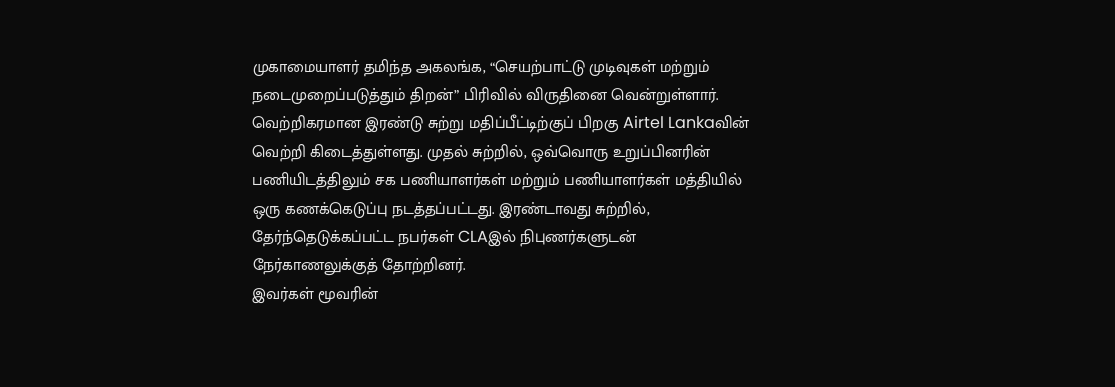முகாமையாளர் தமிந்த அகலங்க, “செயற்பாட்டு முடிவுகள் மற்றும் நடைமுறைப்படுத்தும் திறன்” பிரிவில் விருதினை வென்றுள்ளார்.
வெற்றிகரமான இரண்டு சுற்று மதிப்பீட்டிற்குப் பிறகு Airtel Lankaவின் வெற்றி கிடைத்துள்ளது. முதல் சுற்றில், ஒவ்வொரு உறுப்பினரின் பணியிடத்திலும் சக பணியாளர்கள் மற்றும் பணியாளர்கள் மத்தியில் ஒரு கணக்கெடுப்பு நடத்தப்பட்டது. இரண்டாவது சுற்றில், தேர்ந்தெடுக்கப்பட்ட நபர்கள் CLAஇல் நிபுணர்களுடன் நேர்காணலுக்குத் தோற்றினர்.
இவர்கள் மூவரின்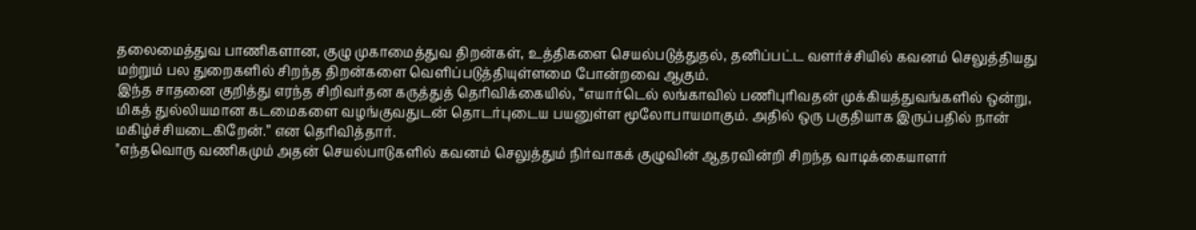தலைமைத்துவ பாணிகளான, குழு முகாமைத்துவ திறன்கள், உத்திகளை செயல்படுத்துதல், தனிப்பட்ட வளர்ச்சியில் கவனம் செலுத்தியது மற்றும் பல துறைகளில் சிறந்த திறன்களை வெளிப்படுத்தியுள்ளமை போன்றவை ஆகும்.
இந்த சாதனை குறித்து எரந்த சிறிவர்தன கருத்துத் தெரிவிக்கையில், “எயார்டெல் லங்காவில் பணிபுரிவதன் முக்கியத்துவங்களில் ஒன்று, மிகத் துல்லியமான கடமைகளை வழங்குவதுடன் தொடர்புடைய பயனுள்ள மூலோபாயமாகும். அதில் ஒரு பகுதியாக இருப்பதில் நான் மகிழ்ச்சியடைகிறேன்.” என தெரிவித்தார்.
"எந்தவொரு வணிகமும் அதன் செயல்பாடுகளில் கவனம் செலுத்தும் நிர்வாகக் குழுவின் ஆதரவின்றி சிறந்த வாடிக்கையாளர்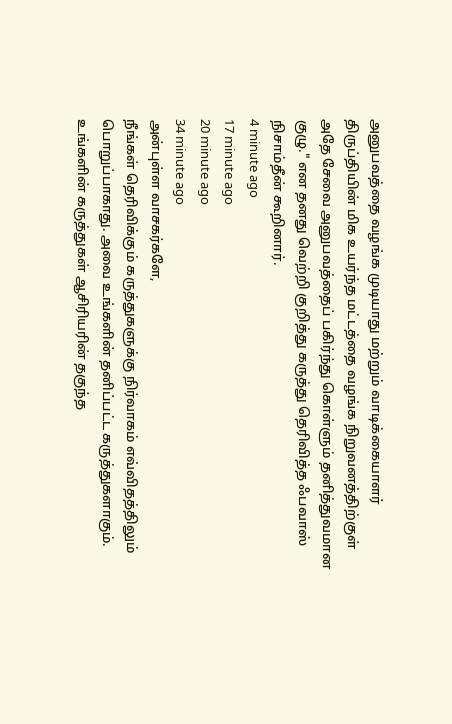அனுபவத்தை வழங்க முடியாது மற்றும் வாடிக்கையாளர் திருப்தியின் மிக உயர்ந்த மட்டத்தை வழங்க நிறுவனத்திற்குள் அதே சேவை அனுபவத்தைப் பகிர்ந்து கொள்ளும் தனித்துவமான குழு." என தனது வெற்றி குறித்து கருத்து தெரிவித்த ஃபவாஸ் நிசாம்தீன் கூறினார்.
4 minute ago
17 minute ago
20 minute ago
34 minute ago
அன்புள்ள வாசகர்களே,
நீங்கள் தெரிவிக்கும் கருத்துகளுக்கு நிர்வாகம் எவ்விதத்திலும் பொறுப்பாகாது. அவை உங்களின் தனிப்பட்ட கருத்துகளாகும். உங்களின் கருத்துகள் ஆசிரியரின் தகுந்த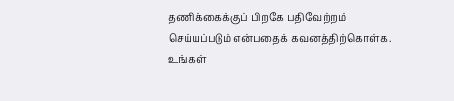தணிக்கைக்குப் பிறகே பதிவேற்றம் செய்யப்படும் என்பதைக் கவனத்திற்கொள்க. உங்கள்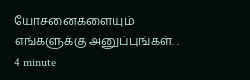யோசனைகளையும் எங்களுக்கு அனுப்புங்கள். .
4 minute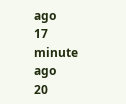ago
17 minute ago
20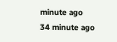minute ago
34 minute ago